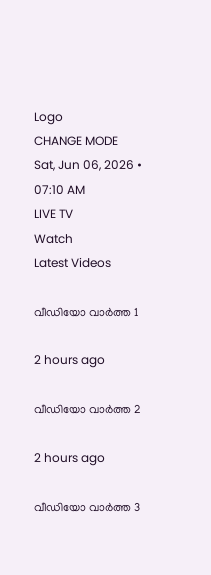Logo
CHANGE MODE
Sat, Jun 06, 2026 • 07:10 AM
LIVE TV
Watch
Latest Videos

വീഡിയോ വാർത്ത 1

2 hours ago

വീഡിയോ വാർത്ത 2

2 hours ago

വീഡിയോ വാർത്ത 3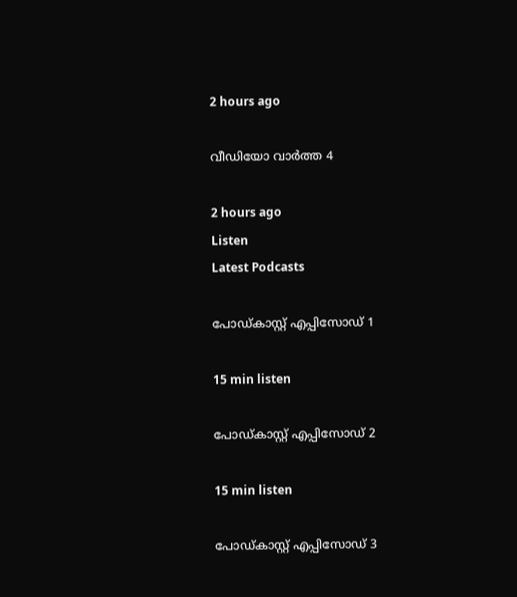2 hours ago

വീഡിയോ വാർത്ത 4

2 hours ago
Listen
Latest Podcasts

പോഡ്കാസ്റ്റ് എപ്പിസോഡ് 1

15 min listen

പോഡ്കാസ്റ്റ് എപ്പിസോഡ് 2

15 min listen

പോഡ്കാസ്റ്റ് എപ്പിസോഡ് 3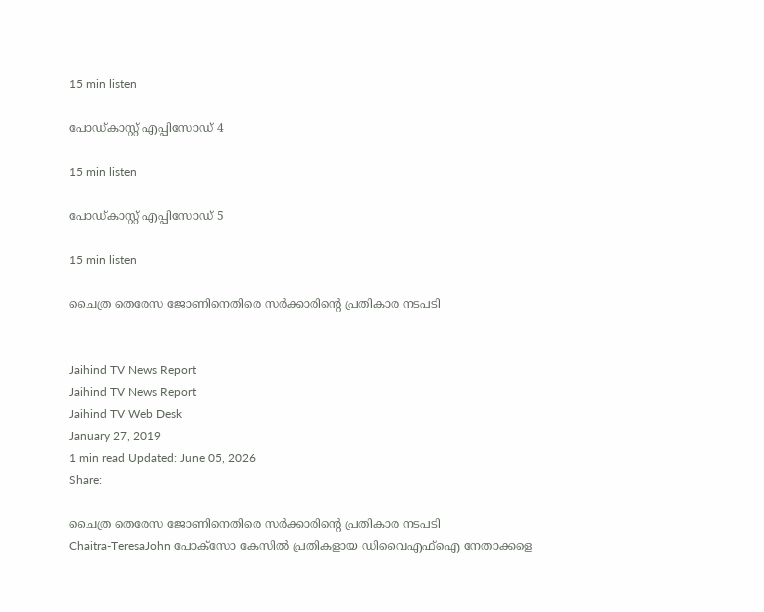15 min listen

പോഡ്കാസ്റ്റ് എപ്പിസോഡ് 4

15 min listen

പോഡ്കാസ്റ്റ് എപ്പിസോഡ് 5

15 min listen

ചൈത്ര തെരേസ ജോണിനെതിരെ സര്‍ക്കാരിന്‍റെ പ്രതികാര നടപടി


Jaihind TV News Report
Jaihind TV News Report
Jaihind TV Web Desk
January 27, 2019
1 min read Updated: June 05, 2026
Share:

ചൈത്ര തെരേസ ജോണിനെതിരെ സര്‍ക്കാരിന്‍റെ പ്രതികാര നടപടി
Chaitra-TeresaJohn പോക്സോ കേസില്‍‌ പ്രതികളായ ഡിവൈഎഫ്ഐ നേതാക്കളെ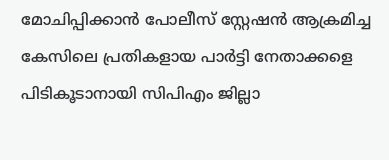മോചിപ്പിക്കാന്‍ പോലീസ് സ്റ്റേഷന്‍ ആക്രമിച്ച കേസിലെ പ്രതികളായ പാര്‍ട്ടി നേതാക്കളെ പിടികൂടാനായി സിപിഎം ജില്ലാ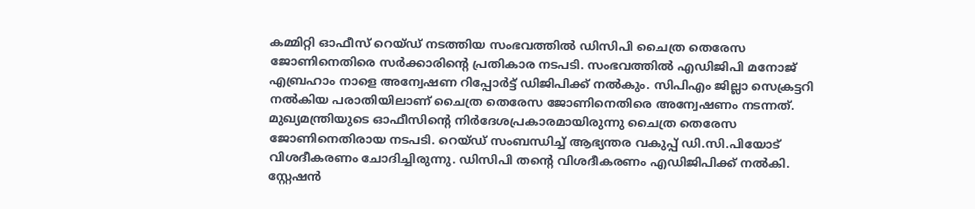കമ്മിറ്റി ഓഫീസ് റെയ്ഡ് നടത്തിയ സംഭവത്തില്‍ ഡിസിപി ചൈത്ര തെരേസ ജോണിനെതിരെ സര്‍ക്കാരിന്‍റെ പ്രതികാര നടപടി. സംഭവത്തില്‍ എഡിജിപി മനോജ് എബ്രഹാം നാളെ അന്വേഷണ റിപ്പോർട്ട് ഡിജിപിക്ക് നൽകും. സിപിഎം ജില്ലാ സെക്രട്ടറി നൽകിയ പരാതിയിലാണ് ചൈത്ര തെരേസ ജോണിനെതിരെ അന്വേഷണം നടന്നത്. മുഖ്യമന്ത്രിയുടെ ഓഫീസിന്‍റെ നിർദേശപ്രകാരമായിരുന്നു ചൈത്ര തെരേസ ജോണിനെതിരായ നടപടി. റെയ്ഡ് സംബന്ധിച്ച് ആഭ്യന്തര വകുപ്പ് ഡി.സി.പിയോട് വിശദീകരണം ചോദിച്ചിരുന്നു. ഡിസിപി തന്‍റെ വിശദീകരണം എഡിജിപിക്ക് നൽകി. സ്റ്റേഷൻ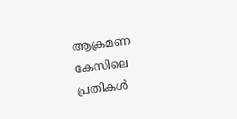ആക്രമണ കേസിലെ പ്രതികൾ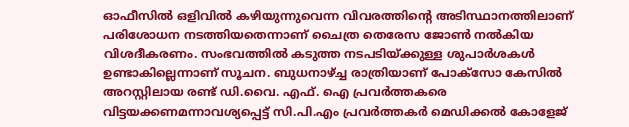ഓഫീസിൽ ഒളിവിൽ കഴിയുന്നുവെന്ന വിവരത്തിന്‍റെ അടിസ്ഥാനത്തിലാണ് പരിശോധന നടത്തിയതെന്നാണ് ചൈത്ര തെരേസ ജോണ്‍ നല്‍കിയ വിശദീകരണം. സംഭവത്തില്‍ കടുത്ത നടപടിയ്ക്കുള്ള ശുപാർശകള്‍ ഉണ്ടാകില്ലെന്നാണ് സൂചന. ബുധനാഴ്ച്ച രാത്രിയാണ് പോക്സോ കേസിൽ അറസ്റ്റിലായ രണ്ട് ഡി.വൈ. എഫ്. ഐ പ്രവർത്തകരെ വിട്ടയക്കണമന്നാവശ്യപ്പെട്ട് സി.പി.എം പ്രവർത്തകർ മെഡിക്കൽ കോളേജ്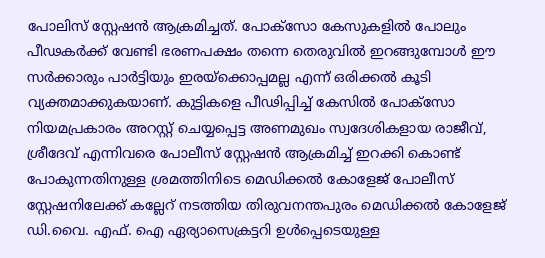പോലിസ് സ്റ്റേഷൻ ആക്രമിച്ചത്. പോക്സോ കേസുകളില്‍ പോലും പീഢകര്‍ക്ക് വേണ്ടി ഭരണപക്ഷം തന്നെ തെരുവില്‍ ഇറങ്ങുമ്പോള്‍ ഈ സര്‍ക്കാരും പാര്‍ട്ടിയും ഇരയ്ക്കൊപ്പമല്ല എന്ന് ഒരിക്കല്‍ കൂടി വ്യക്തമാക്കുകയാണ്. കുട്ടികളെ പീഢിപ്പിച്ച് കേസില്‍ പോക്സോ നിയമപ്രകാരം അറസ്റ്റ് ചെയ്യപ്പെട്ട അണമുഖം സ്വദേശികളായ രാജീവ്, ശ്രീദേവ് എന്നിവരെ പോലീസ് സ്റ്റേഷൻ ആക്രമിച്ച് ഇറക്കി കൊണ്ട് പോകുന്നതിനുള്ള ശ്രമത്തിനിടെ മെഡിക്കൽ കോളേജ് പോലീസ് സ്റ്റേഷനിലേക്ക് കല്ലേറ് നടത്തിയ തിരുവനന്തപുരം മെഡിക്കല്‍ കോളേജ് ഡി.വൈ. എഫ്. ഐ ഏര്യാസെക്രട്ടറി ഉള്‍പ്പെടെയുള്ള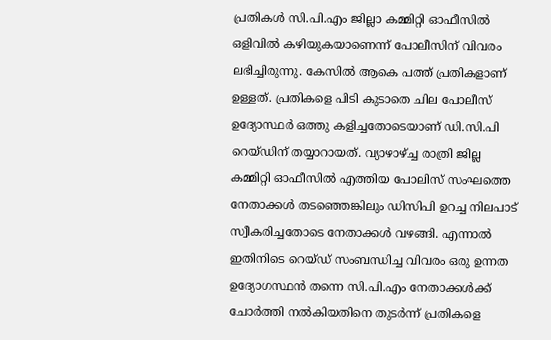പ്രതികൾ സി.പി.എം ജില്ലാ കമ്മിറ്റി ഓഫീസിൽ ഒളിവിൽ കഴിയുകയാണെന്ന് പോലീസിന് വിവരം ലഭിച്ചിരുന്നു. കേസിൽ ആകെ പത്ത് പ്രതികളാണ് ഉള്ളത്. പ്രതികളെ പിടി കുടാതെ ചില പോലീസ് ഉദ്യോസ്ഥർ ഒത്തു കളിച്ചതോടെയാണ് ഡി.സി.പി റെയ്ഡിന് തയ്യാറായത്. വ്യാഴാഴ്ച്ച രാത്രി ജില്ല കമ്മിറ്റി ഓഫീസിൽ എത്തിയ പോലിസ് സംഘത്തെ നേതാക്കൾ തടഞ്ഞെങ്കിലും ഡിസിപി ഉറച്ച നിലപാട് സ്വീകരിച്ചതോടെ നേതാക്കൾ വഴങ്ങി. എന്നാല്‍ ഇതിനിടെ റെയ്ഡ് സംബന്ധിച്ച വിവരം ഒരു ഉന്നത ഉദ്യോഗസ്ഥൻ തന്നെ സി.പി.എം നേതാക്കൾക്ക് ചോർത്തി നൽകിയതിനെ തുടര്‍ന്ന് പ്രതികളെ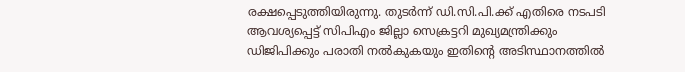രക്ഷപ്പെടുത്തിയിരുന്നു. തുടർന്ന് ഡി.സി.പി.ക്ക് എതിരെ നടപടി ആവശ്യപ്പെട്ട് സിപിഎം ജില്ലാ സെക്രട്ടറി മുഖ്യമന്ത്രിക്കും ഡിജിപിക്കും പരാതി നൽകുകയും ഇതിന്‍റെ അടിസ്ഥാനത്തില്‍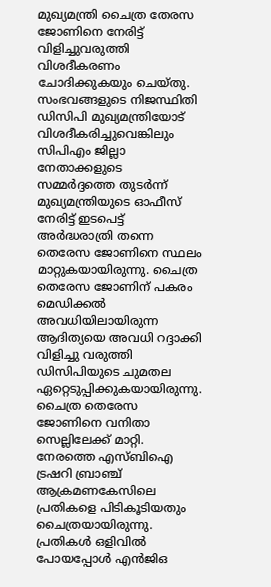മുഖ്യമന്ത്രി ചൈത്ര തേരസ ജോണിനെ നേരിട്ട് വിളിച്ചുവരുത്തി വിശദീകരണം ചോദിക്കുകയും ചെയ്തു. സംഭവങ്ങളുടെ നിജസ്ഥിതി ഡിസിപി മുഖ്യമന്ത്രിയോട് വിശദീകരിച്ചുവെങ്കിലും സിപിഎം ജില്ലാ നേതാക്കളുടെ സമ്മര്‍ദ്ദത്തെ തുടര്‍ന്ന് മുഖ്യമന്ത്രിയുടെ ഓഫീസ് നേരിട്ട് ഇടപെട്ട് അര്‍ദ്ധരാത്രി തന്നെ തെരേസ ജോണിനെ സ്ഥലം മാറ്റുകയായിരുന്നു. ചൈത്ര തെരേസ ജോണിന് പകരം മെഡിക്കൽ അവധിയിലായിരുന്ന ആദിത്യയെ അവധി റദ്ദാക്കി വിളിച്ചു വരുത്തി ഡിസിപിയുടെ ചുമതല ഏറ്റെടുപ്പിക്കുകയായിരുന്നു. ചൈത്ര തെരേസ ജോണിനെ വനിതാ സെല്ലിലേക്ക് മാറ്റി. നേരത്തെ എസ്ബിഐ ട്രഷറി ബ്രാഞ്ച് ആക്രമണകേസിലെ പ്രതികളെ പിടികൂടിയതും ചൈത്രയായിരുന്നു. പ്രതികൾ ഒളിവിൽ പോയപ്പോൾ എൻജിഒ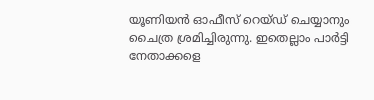യൂണിയൻ ഓഫീസ് റെയ്ഡ് ചെയ്യാനും ചൈത്ര ശ്രമിച്ചിരുന്നു. ഇതെല്ലാം പാര്‍ട്ടി നേതാക്കളെ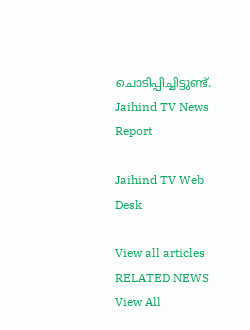ചൊടിപ്പിച്ചിട്ടുണ്ട്.
Jaihind TV News Report

Jaihind TV Web Desk

View all articles
RELATED NEWS
View All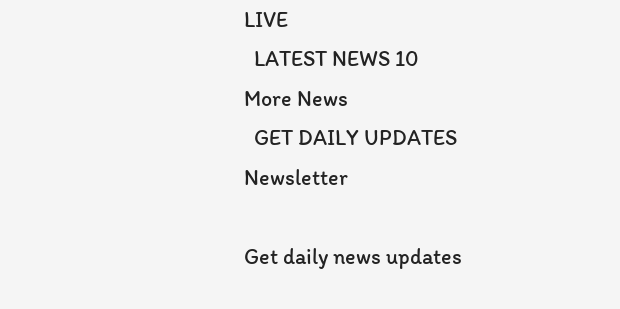LIVE
  LATEST NEWS 10
More News
  GET DAILY UPDATES
Newsletter

Get daily news updates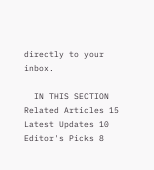directly to your inbox.

  IN THIS SECTION
Related Articles 15
Latest Updates 10
Editor's Picks 8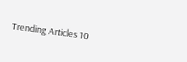Trending Articles 10